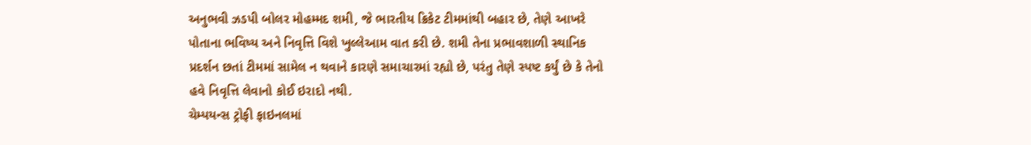અનુભવી ઝડપી બોલર મોહમ્મદ શમી, જે ભારતીય ક્રિકેટ ટીમમાંથી બહાર છે, તેણે આખરે પોતાના ભવિષ્ય અને નિવૃત્તિ વિશે ખુલ્લેઆમ વાત કરી છે. શમી તેના પ્રભાવશાળી સ્થાનિક પ્રદર્શન છતાં ટીમમાં સામેલ ન થવાને કારણે સમાચારમાં રહ્યો છે, પરંતુ તેણે સ્પષ્ટ કર્યું છે કે તેનો હવે નિવૃત્તિ લેવાનો કોઈ ઇરાદો નથી.
ચેમ્પયન્સ ટ્રોફી ફાઇનલમાં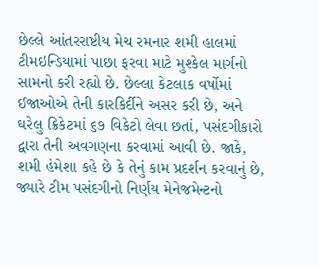છેલ્લે આંતરરાષ્ટીય મેચ રમનાર શમી હાલમાં ટીમઇન્ડિયામાં પાછા ફરવા માટે મુશ્કેલ માર્ગનો સામનો કરી રહ્યો છે. છેલ્લા કેટલાક વર્ષોમાં ઈજાઓએ તેની કારકિર્દીને અસર કરી છે, અને ઘરેલુ ક્રિકેટમાં ૬૭ વિકેટો લેવા છતાં, પસંદગીકારો દ્વારા તેની અવગણના કરવામાં આવી છે. જાકે, શમી હંમેશા કહે છે કે તેનું કામ પ્રદર્શન કરવાનું છે, જ્યારે ટીમ પસંદગીનો નિર્ણય મેનેજમેન્ટનો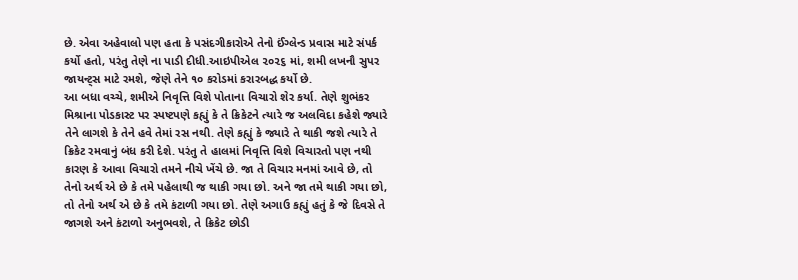છે. એવા અહેવાલો પણ હતા કે પસંદગીકારોએ તેનો ઈંગ્લેન્ડ પ્રવાસ માટે સંપર્ક કર્યો હતો, પરંતુ તેણે ના પાડી દીધી.આઇપીએલ ૨૦૨૬ માં, શમી લખનૌ સુપર જાયન્ટ્‌સ માટે રમશે, જેણે તેને ૧૦ કરોડમાં કરારબદ્ધ કર્યો છે.
આ બધા વચ્ચે, શમીએ નિવૃત્તિ વિશે પોતાના વિચારો શેર કર્યા. તેણે શુભંકર મિશ્રાના પોડકાસ્ટ પર સ્પષ્ટપણે કહ્યું કે તે ક્રિકેટને ત્યારે જ અલવિદા કહેશે જ્યારે તેને લાગશે કે તેને હવે તેમાં રસ નથી. તેણે કહ્યું કે જ્યારે તે થાકી જશે ત્યારે તે ક્રિકેટ રમવાનું બંધ કરી દેશે. પરંતુ તે હાલમાં નિવૃત્તિ વિશે વિચારતો પણ નથી કારણ કે આવા વિચારો તમને નીચે ખેંચે છે. જા તે વિચાર મનમાં આવે છે, તો તેનો અર્થ એ છે કે તમે પહેલાથી જ થાકી ગયા છો. અને જા તમે થાકી ગયા છો, તો તેનો અર્થ એ છે કે તમે કંટાળી ગયા છો. તેણે અગાઉ કહ્યું હતું કે જે દિવસે તે જાગશે અને કંટાળો અનુભવશે, તે ક્રિકેટ છોડી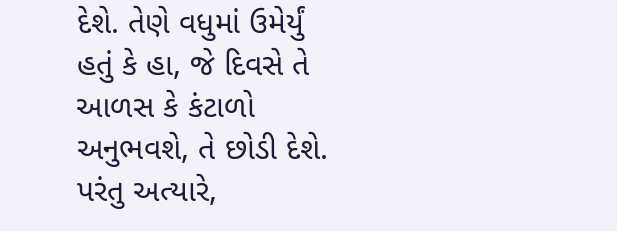દેશે. તેણે વધુમાં ઉમેર્યું હતું કે હા, જે દિવસે તે આળસ કે કંટાળો અનુભવશે, તે છોડી દેશે. પરંતુ અત્યારે,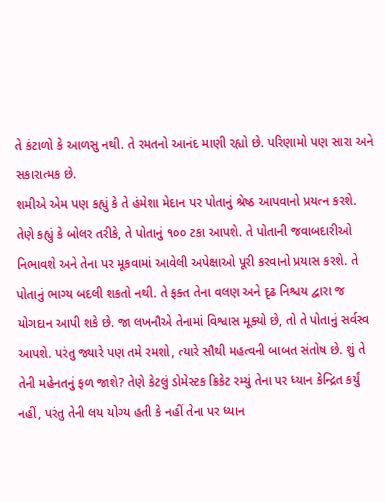તે કંટાળો કે આળસુ નથી. તે રમતનો આનંદ માણી રહ્યો છે. પરિણામો પણ સારા અને સકારાત્મક છે.
શમીએ એમ પણ કહ્યું કે તે હંમેશા મેદાન પર પોતાનું શ્રેષ્ઠ આપવાનો પ્રયત્ન કરશે. તેણે કહ્યું કે બોલર તરીકે, તે પોતાનું ૧૦૦ ટકા આપશે. તે પોતાની જવાબદારીઓ નિભાવશે અને તેના પર મૂકવામાં આવેલી અપેક્ષાઓ પૂરી કરવાનો પ્રયાસ કરશે. તે પોતાનું ભાગ્ય બદલી શકતો નથી. તે ફક્ત તેના વલણ અને દૃઢ નિશ્ચય દ્વારા જ યોગદાન આપી શકે છે. જા લખનૌએ તેનામાં વિશ્વાસ મૂક્યો છે, તો તે પોતાનું સર્વસ્વ આપશે. પરંતુ જ્યારે પણ તમે રમશો, ત્યારે સૌથી મહત્વની બાબત સંતોષ છે. શું તે તેની મહેનતનું ફળ જાશે? તેણે કેટલું ડોમેસ્ટક ક્રિકેટ રમ્યું તેના પર ધ્યાન કેન્દ્રિત કર્યું નહીં, પરંતુ તેની લય યોગ્ય હતી કે નહીં તેના પર ધ્યાન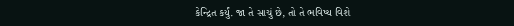કેન્દ્રિત કર્યું. જા તે સાચું છે, તો તે ભવિષ્ય વિશે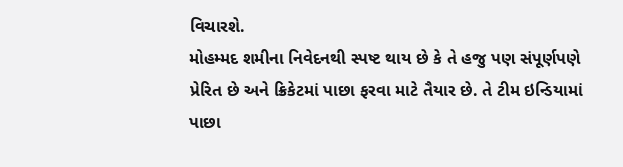વિચારશે.
મોહમ્મદ શમીના નિવેદનથી સ્પષ્ટ થાય છે કે તે હજુ પણ સંપૂર્ણપણે પ્રેરિત છે અને ક્રિકેટમાં પાછા ફરવા માટે તૈયાર છે. તે ટીમ ઇન્ડિયામાં પાછા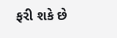ફરી શકે છે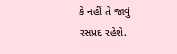કે નહીં તે જાવું રસપ્રદ રહેશે.